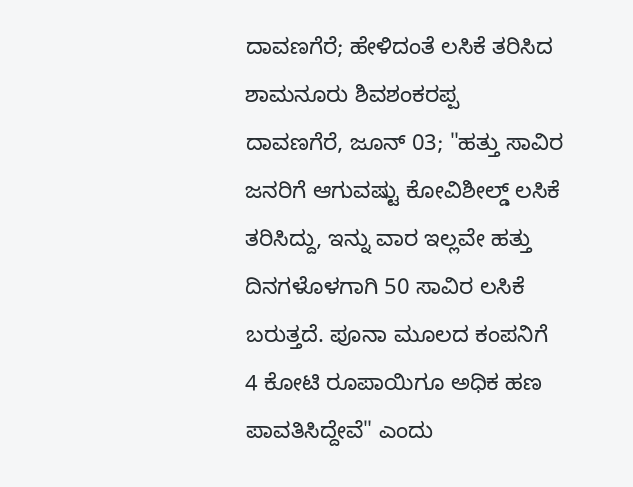ದಾವಣಗೆರೆ; ಹೇಳಿದಂತೆ ಲಸಿಕೆ ತರಿಸಿದ ಶಾಮನೂರು ಶಿವಶಂಕರಪ್ಪ
ದಾವಣಗೆರೆ, ಜೂನ್ 03; "ಹತ್ತು ಸಾವಿರ ಜನರಿಗೆ ಆಗುವಷ್ಟು ಕೋವಿಶೀಲ್ಡ್ ಲಸಿಕೆ ತರಿಸಿದ್ದು, ಇನ್ನು ವಾರ ಇಲ್ಲವೇ ಹತ್ತು ದಿನಗಳೊಳಗಾಗಿ 50 ಸಾವಿರ ಲಸಿಕೆ ಬರುತ್ತದೆ. ಪೂನಾ ಮೂಲದ ಕಂಪನಿಗೆ 4 ಕೋಟಿ ರೂಪಾಯಿಗೂ ಅಧಿಕ ಹಣ ಪಾವತಿಸಿದ್ದೇವೆ" ಎಂದು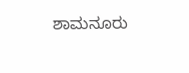ಶಾಮನೂರು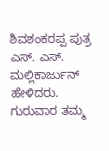ಶಿವಶಂಕರಪ್ಪ ಪುತ್ರ ಎಸ್. ಎಸ್. ಮಲ್ಲಿಕಾರ್ಜುನ್ ಹೇಳಿದರು.
ಗುರುವಾರ ತಮ್ಮ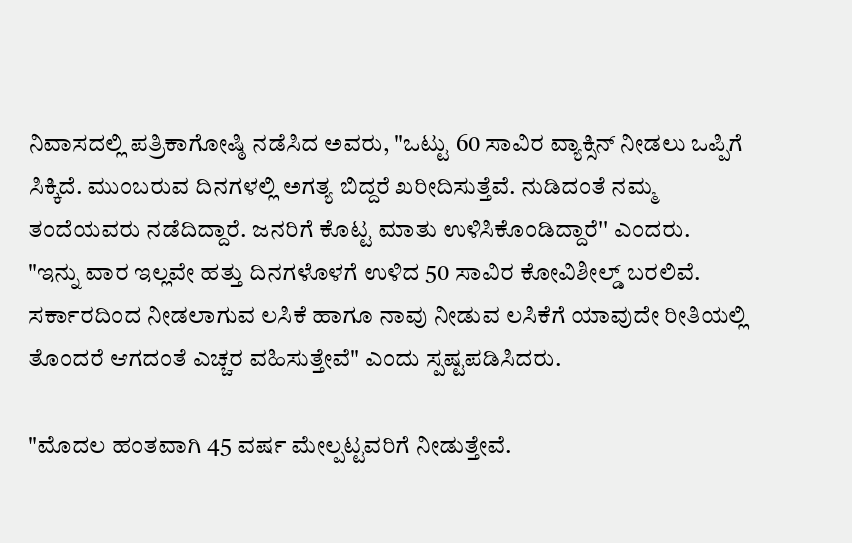ನಿವಾಸದಲ್ಲಿ ಪತ್ರಿಕಾಗೋಷ್ಠಿ ನಡೆಸಿದ ಅವರು, "ಒಟ್ಟು 60 ಸಾವಿರ ವ್ಯಾಕ್ಸಿನ್ ನೀಡಲು ಒಪ್ಪಿಗೆ ಸಿಕ್ಕಿದೆ. ಮುಂಬರುವ ದಿನಗಳಲ್ಲಿ ಅಗತ್ಯ ಬಿದ್ದರೆ ಖರೀದಿಸುತ್ತೆವೆ. ನುಡಿದಂತೆ ನಮ್ಮ ತಂದೆಯವರು ನಡೆದಿದ್ದಾರೆ. ಜನರಿಗೆ ಕೊಟ್ಟ ಮಾತು ಉಳಿಸಿಕೊಂಡಿದ್ದಾರೆ'' ಎಂದರು.
"ಇನ್ನು ವಾರ ಇಲ್ಲವೇ ಹತ್ತು ದಿನಗಳೊಳಗೆ ಉಳಿದ 50 ಸಾವಿರ ಕೋವಿಶೀಲ್ಡ್ ಬರಲಿವೆ. ಸರ್ಕಾರದಿಂದ ನೀಡಲಾಗುವ ಲಸಿಕೆ ಹಾಗೂ ನಾವು ನೀಡುವ ಲಸಿಕೆಗೆ ಯಾವುದೇ ರೀತಿಯಲ್ಲಿ ತೊಂದರೆ ಆಗದಂತೆ ಎಚ್ಚರ ವಹಿಸುತ್ತೇವೆ" ಎಂದು ಸ್ಪಷ್ಟಪಡಿಸಿದರು.

"ಮೊದಲ ಹಂತವಾಗಿ 45 ವರ್ಷ ಮೇಲ್ಪಟ್ಟವರಿಗೆ ನೀಡುತ್ತೇವೆ.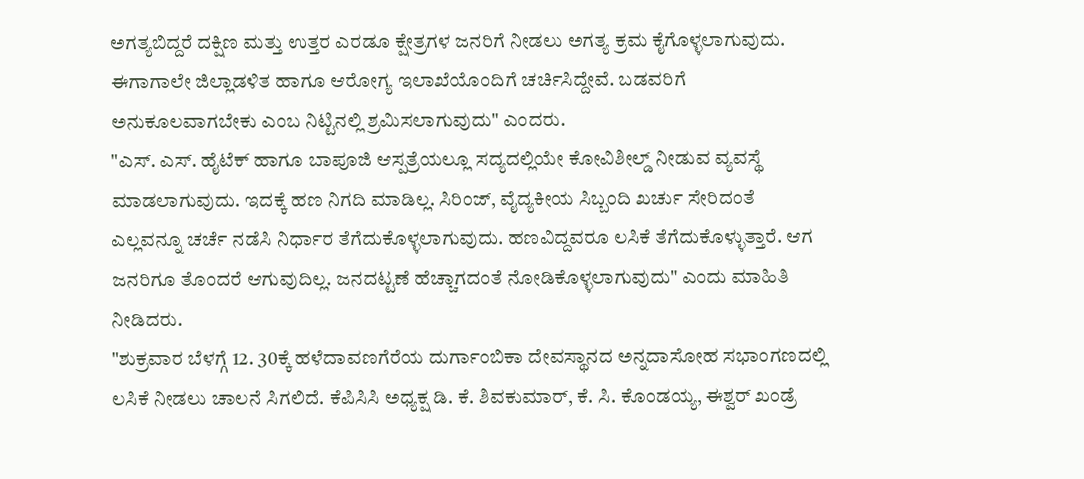ಅಗತ್ಯಬಿದ್ದರೆ ದಕ್ಷಿಣ ಮತ್ತು ಉತ್ತರ ಎರಡೂ ಕ್ಷೇತ್ರಗಳ ಜನರಿಗೆ ನೀಡಲು ಅಗತ್ಯ ಕ್ರಮ ಕೈಗೊಳ್ಳಲಾಗುವುದು. ಈಗಾಗಾಲೇ ಜಿಲ್ಲಾಡಳಿತ ಹಾಗೂ ಆರೋಗ್ಯ ಇಲಾಖೆಯೊಂದಿಗೆ ಚರ್ಚಿಸಿದ್ದೇವೆ. ಬಡವರಿಗೆ ಅನುಕೂಲವಾಗಬೇಕು ಎಂಬ ನಿಟ್ಟಿನಲ್ಲಿ ಶ್ರಮಿಸಲಾಗುವುದು" ಎಂದರು.
"ಎಸ್. ಎಸ್. ಹೈಟೆಕ್ ಹಾಗೂ ಬಾಪೂಜಿ ಆಸ್ಪತ್ರೆಯಲ್ಲೂ ಸದ್ಯದಲ್ಲಿಯೇ ಕೋವಿಶೀಲ್ಡ್ ನೀಡುವ ವ್ಯವಸ್ಥೆ ಮಾಡಲಾಗುವುದು. ಇದಕ್ಕೆ ಹಣ ನಿಗದಿ ಮಾಡಿಲ್ಲ. ಸಿರಿಂಜ್, ವೈದ್ಯಕೀಯ ಸಿಬ್ಬಂದಿ ಖರ್ಚು ಸೇರಿದಂತೆ ಎಲ್ಲವನ್ನೂ ಚರ್ಚೆ ನಡೆಸಿ ನಿರ್ಧಾರ ತೆಗೆದುಕೊಳ್ಳಲಾಗುವುದು. ಹಣವಿದ್ದವರೂ ಲಸಿಕೆ ತೆಗೆದುಕೊಳ್ಳುತ್ತಾರೆ. ಆಗ ಜನರಿಗೂ ತೊಂದರೆ ಆಗುವುದಿಲ್ಲ. ಜನದಟ್ಟಣೆ ಹೆಚ್ಚಾಗದಂತೆ ನೋಡಿಕೊಳ್ಳಲಾಗುವುದು" ಎಂದು ಮಾಹಿತಿ ನೀಡಿದರು.
"ಶುಕ್ರವಾರ ಬೆಳಗ್ಗೆ 12. 30ಕ್ಕೆ ಹಳೆದಾವಣಗೆರೆಯ ದುರ್ಗಾಂಬಿಕಾ ದೇವಸ್ಥಾನದ ಅನ್ನದಾಸೋಹ ಸಭಾಂಗಣದಲ್ಲಿ ಲಸಿಕೆ ನೀಡಲು ಚಾಲನೆ ಸಿಗಲಿದೆ. ಕೆಪಿಸಿಸಿ ಅಧ್ಯಕ್ಷ ಡಿ. ಕೆ. ಶಿವಕುಮಾರ್, ಕೆ. ಸಿ. ಕೊಂಡಯ್ಯ, ಈಶ್ವರ್ ಖಂಡ್ರೆ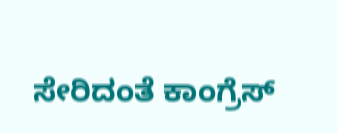ಸೇರಿದಂತೆ ಕಾಂಗ್ರೆಸ್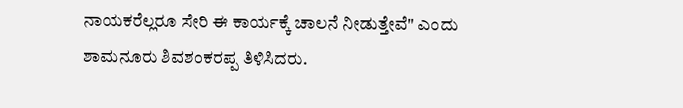ನಾಯಕರೆಲ್ಲರೂ ಸೇರಿ ಈ ಕಾರ್ಯಕ್ಕೆ ಚಾಲನೆ ನೀಡುತ್ತೇವೆ" ಎಂದು ಶಾಮನೂರು ಶಿವಶಂಕರಪ್ಪ ತಿಳಿಸಿದರು.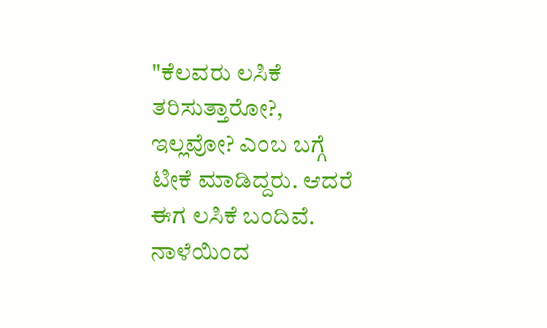"ಕೆಲವರು ಲಸಿಕೆ ತರಿಸುತ್ತಾರೋ?, ಇಲ್ಲವೋ? ಎಂಬ ಬಗ್ಗೆ ಟೀಕೆ ಮಾಡಿದ್ದರು. ಆದರೆ ಈಗ ಲಸಿಕೆ ಬಂದಿವೆ. ನಾಳೆಯಿಂದ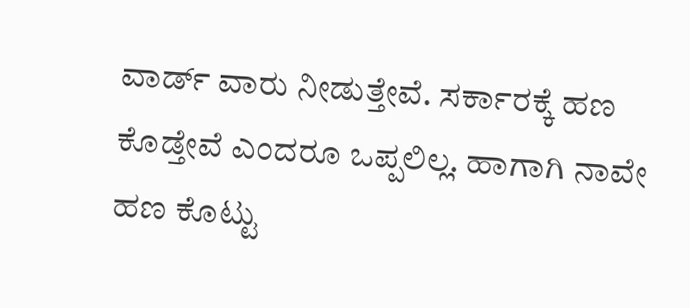ವಾರ್ಡ್ ವಾರು ನೀಡುತ್ತೇವೆ. ಸರ್ಕಾರಕ್ಕೆ ಹಣ ಕೊಡ್ತೇವೆ ಎಂದರೂ ಒಪ್ಪಲಿಲ್ಲ. ಹಾಗಾಗಿ ನಾವೇ ಹಣ ಕೊಟ್ಟು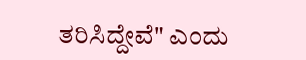ತರಿಸಿದ್ದೇವೆ" ಎಂದು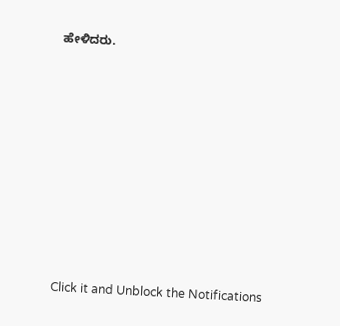ಹೇಳಿದರು.












Click it and Unblock the Notifications